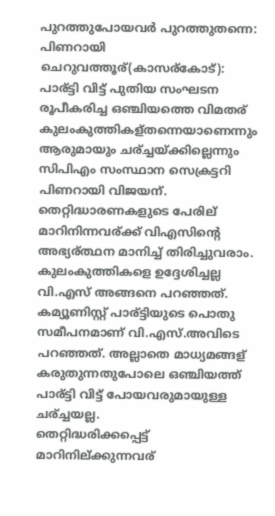പുറത്തുപോയവര്‍ പുറത്തുതന്നെ: പിണറായി
ചെറുവത്തൂര്(കാസര്കോട്): പാര്ട്ടി വിട്ട് പുതിയ സംഘടന രൂപീകരിച്ച ഒഞ്ചിയത്തെ വിമതര് കുലംകുത്തികള്തന്നെയാണെന്നും ആരുമായും ചര്ച്ചയ്ക്കില്ലെന്നും സിപിഎം സംസ്ഥാന സെക്രട്ടറി പിണറായി വിജയന്.
തെറ്റിദ്ധാരണകളുടെ പേരില് മാറിനിന്നവര്ക്ക് വിഎസിന്റെ അഭ്യര്ത്ഥന മാനിച്ച് തിരിച്ചുവരാം. കുലംകുത്തികളെ ഉദ്ദേശിച്ചല്ല വി.എസ് അങ്ങനെ പറഞ്ഞത്. കമ്യൂണിസ്റ്റ് പാര്ട്ടിയുടെ പൊതു സമീപനമാണ് വി.എസ്.അവിടെ പറഞ്ഞത്. അല്ലാതെ മാധ്യമങ്ങള് കരുതുന്നതുപോലെ ഒഞ്ചിയത്ത് പാര്ട്ടി വിട്ട് പോയവരുമായുള്ള ചര്ച്ചയല്ല.
തെറ്റിദ്ധരിക്കപ്പെട്ട് മാറിനില്ക്കുന്നവര്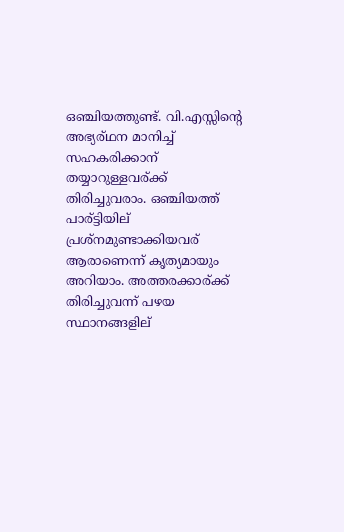ഒഞ്ചിയത്തുണ്ട്. വി.എസ്സിന്റെ അഭ്യര്ഥന മാനിച്ച് സഹകരിക്കാന് തയ്യാറുള്ളവര്ക്ക് തിരിച്ചുവരാം. ഒഞ്ചിയത്ത് പാര്ട്ടിയില് പ്രശ്നമുണ്ടാക്കിയവര് ആരാണെന്ന് കൃത്യമായും അറിയാം. അത്തരക്കാര്ക്ക് തിരിച്ചുവന്ന് പഴയ സ്ഥാനങ്ങളില്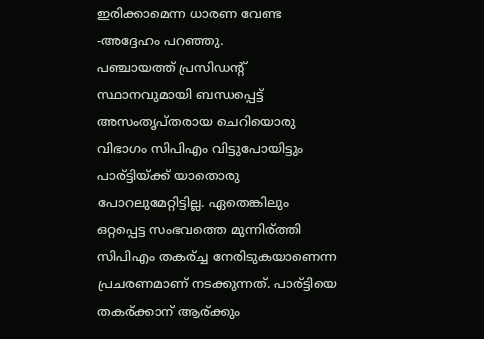ഇരിക്കാമെന്ന ധാരണ വേണ്ട -അദ്ദേഹം പറഞ്ഞു.
പഞ്ചായത്ത് പ്രസിഡന്റ് സ്ഥാനവുമായി ബന്ധപ്പെട്ട് അസംതൃപ്തരായ ചെറിയൊരു വിഭാഗം സിപിഎം വിട്ടുപോയിട്ടും പാര്ട്ടിയ്ക്ക് യാതൊരു പോറലുമേറ്റിട്ടില്ല. ഏതെങ്കിലും ഒറ്റപ്പെട്ട സംഭവത്തെ മുന്നിര്ത്തി സിപിഎം തകര്ച്ച നേരിടുകയാണെന്ന പ്രചരണമാണ് നടക്കുന്നത്. പാര്ട്ടിയെ തകര്ക്കാന് ആര്ക്കും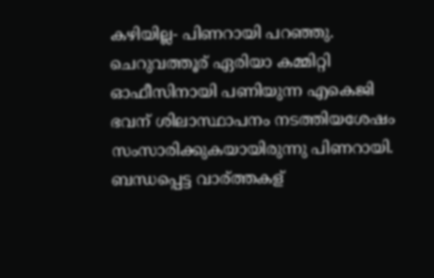കഴിയില്ല- പിണറായി പറഞ്ഞു.
ചെറുവത്തൂര് ഏരിയാ കമ്മിറ്റി ഓഫീസിനായി പണിയുന്ന എകെജി ഭവന് ശിലാസ്ഥാപനം നടത്തിയശേഷം സംസാരിക്കുകയായിരുന്നു പിണറായി.
ബന്ധപ്പെട്ട വാര്ത്തകള്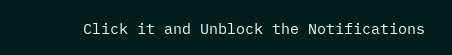Click it and Unblock the Notifications